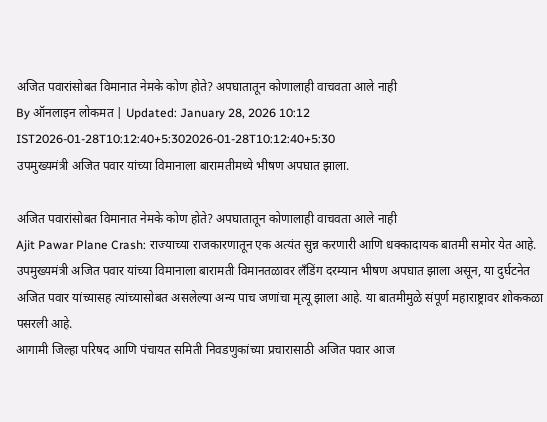अजित पवारांसोबत विमानात नेमके कोण होते? अपघातातून कोणालाही वाचवता आले नाही
By ऑनलाइन लोकमत | Updated: January 28, 2026 10:12 IST2026-01-28T10:12:40+5:302026-01-28T10:12:40+5:30
उपमुख्यमंत्री अजित पवार यांच्या विमानाला बारामतीमध्ये भीषण अपघात झाला.

अजित पवारांसोबत विमानात नेमके कोण होते? अपघातातून कोणालाही वाचवता आले नाही
Ajit Pawar Plane Crash: राज्याच्या राजकारणातून एक अत्यंत सुन्न करणारी आणि धक्कादायक बातमी समोर येत आहे. उपमुख्यमंत्री अजित पवार यांच्या विमानाला बारामती विमानतळावर लँडिंग दरम्यान भीषण अपघात झाला असून, या दुर्घटनेत अजित पवार यांच्यासह त्यांच्यासोबत असलेल्या अन्य पाच जणांचा मृत्यू झाला आहे. या बातमीमुळे संपूर्ण महाराष्ट्रावर शोककळा पसरली आहे.
आगामी जिल्हा परिषद आणि पंचायत समिती निवडणुकांच्या प्रचारासाठी अजित पवार आज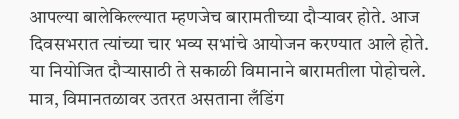आपल्या बालेकिल्ल्यात म्हणजेच बारामतीच्या दौऱ्यावर होते. आज दिवसभरात त्यांच्या चार भव्य सभांचे आयोजन करण्यात आले होते. या नियोजित दौऱ्यासाठी ते सकाळी विमानाने बारामतीला पोहोचले. मात्र, विमानतळावर उतरत असताना लँडिंग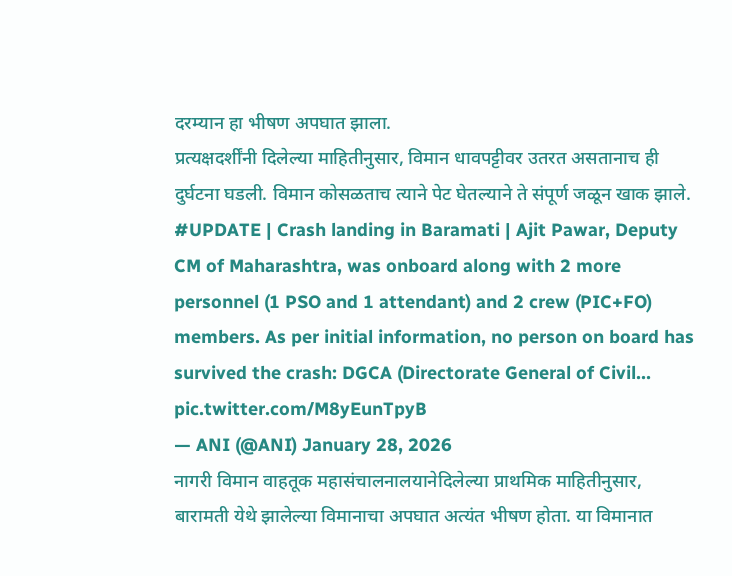दरम्यान हा भीषण अपघात झाला.
प्रत्यक्षदर्शींनी दिलेल्या माहितीनुसार, विमान धावपट्टीवर उतरत असतानाच ही दुर्घटना घडली. विमान कोसळताच त्याने पेट घेतल्याने ते संपूर्ण जळून खाक झाले.
#UPDATE | Crash landing in Baramati | Ajit Pawar, Deputy CM of Maharashtra, was onboard along with 2 more personnel (1 PSO and 1 attendant) and 2 crew (PIC+FO) members. As per initial information, no person on board has survived the crash: DGCA (Directorate General of Civil… pic.twitter.com/M8yEunTpyB
— ANI (@ANI) January 28, 2026
नागरी विमान वाहतूक महासंचालनालयानेदिलेल्या प्राथमिक माहितीनुसार, बारामती येथे झालेल्या विमानाचा अपघात अत्यंत भीषण होता. या विमानात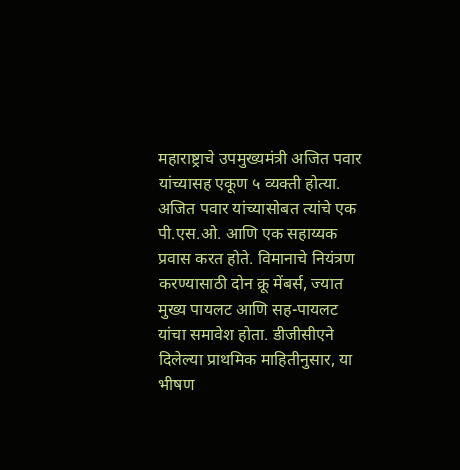महाराष्ट्राचे उपमुख्यमंत्री अजित पवार यांच्यासह एकूण ५ व्यक्ती होत्या. अजित पवार यांच्यासोबत त्यांचे एक पी.एस.ओ. आणि एक सहाय्यक प्रवास करत होते. विमानाचे नियंत्रण करण्यासाठी दोन क्रू मेंबर्स, ज्यात मुख्य पायलट आणि सह-पायलट यांचा समावेश होता. डीजीसीएने दिलेल्या प्राथमिक माहितीनुसार, या भीषण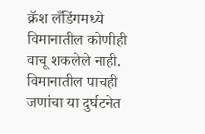क्रॅश लँडिंगमध्ये विमानातील कोणीही वाचू शकलेले नाही. विमानातील पाचही जणांचा या दुर्घटनेत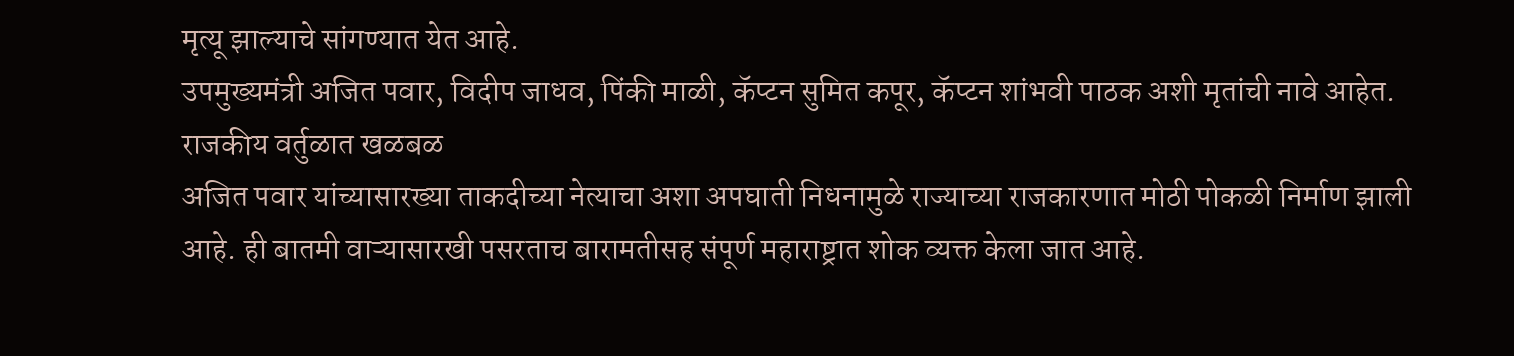मृत्यू झाल्याचे सांगण्यात येत आहे.
उपमुख्यमंत्री अजित पवार, विदीप जाधव, पिंकी माळी, कॅप्टन सुमित कपूर, कॅप्टन शांभवी पाठक अशी मृतांची नावे आहेत.
राजकीय वर्तुळात खळबळ
अजित पवार यांच्यासारख्या ताकदीच्या नेत्याचा अशा अपघाती निधनामुळे राज्याच्या राजकारणात मोठी पोकळी निर्माण झाली आहे. ही बातमी वाऱ्यासारखी पसरताच बारामतीसह संपूर्ण महाराष्ट्रात शोक व्यक्त केला जात आहे.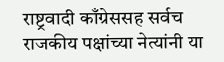राष्ट्रवादी काँग्रेससह सर्वच राजकीय पक्षांच्या नेत्यांनी या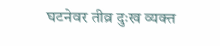घटनेवर तीव्र दुःख व्यक्त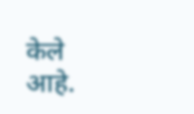केले आहे.